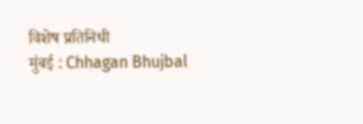विशेष प्रतिनिधी
मुंबई : Chhagan Bhujbal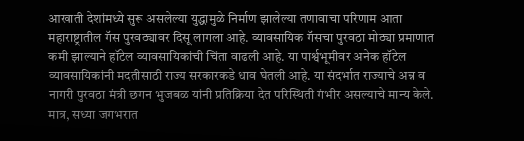आखाती देशांमध्ये सुरू असलेल्या युद्धामुळे निर्माण झालेल्या तणावाचा परिणाम आता महाराष्ट्रातील गॅस पुरवठ्यावर दिसू लागला आहे. व्यावसायिक गॅसचा पुरवठा मोठ्या प्रमाणात कमी झाल्याने हॉटेल व्यावसायिकांची चिंता वाढली आहे. या पार्श्वभूमीवर अनेक हॉटेल व्यावसायिकांनी मदतीसाठी राज्य सरकारकडे धाव घेतली आहे. या संदर्भात राज्याचे अन्न व नागरी पुरवठा मंत्री छगन भुजबळ यांनी प्रतिक्रिया देत परिस्थिती गंभीर असल्याचे मान्य केले. मात्र, सध्या जगभरात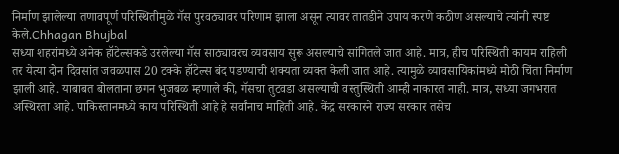निर्माण झालेल्या तणावपूर्ण परिस्थितीमुळे गॅस पुरवठ्यावर परिणाम झाला असून त्यावर तातडीने उपाय करणे कठीण असल्याचे त्यांनी स्पष्ट केले.Chhagan Bhujbal
सध्या शहरांमध्ये अनेक हॉटेल्सकडे उरलेल्या गॅस साठ्यावरच व्यवसाय सुरू असल्याचे सांगितले जात आहे. मात्र, हीच परिस्थिती कायम राहिली तर येत्या दोन दिवसांत जवळपास 20 टक्के हॉटेल्स बंद पडण्याची शक्यता व्यक्त केली जात आहे. त्यामुळे व्यावसायिकांमध्ये मोठी चिंता निर्माण झाली आहे. याबाबत बोलताना छगन भुजबळ म्हणाले की, गॅसचा तुटवडा असल्याची वस्तुस्थिती आम्ही नाकारत नाही. मात्र, सध्या जगभरात अस्थिरता आहे. पाकिस्तानमध्ये काय परिस्थिती आहे हे सर्वांनाच माहिती आहे. केंद्र सरकारने राज्य सरकार तसेच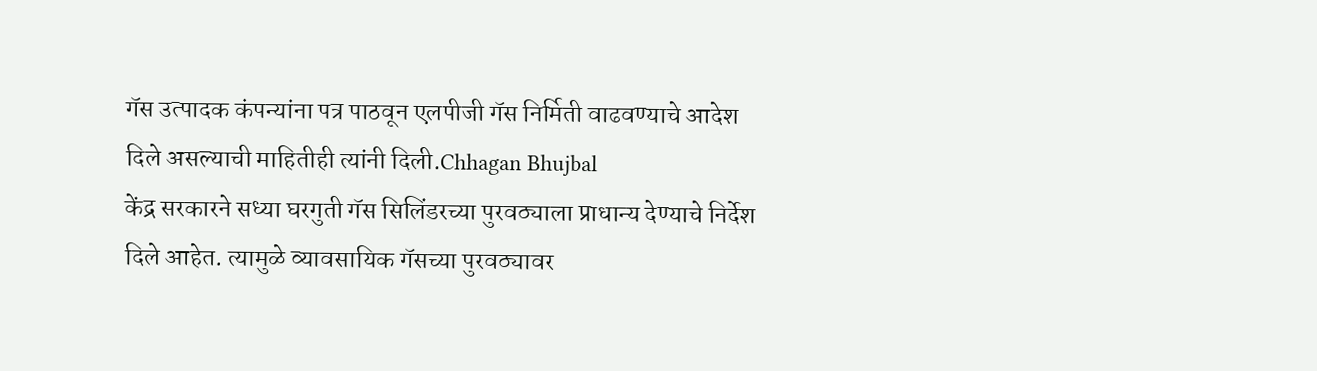गॅस उत्पादक कंपन्यांना पत्र पाठवून एलपीजी गॅस निर्मिती वाढवण्याचे आदेश दिले असल्याची माहितीही त्यांनी दिली.Chhagan Bhujbal
केंद्र सरकारने सध्या घरगुती गॅस सिलिंडरच्या पुरवठ्याला प्राधान्य देण्याचे निर्देश दिले आहेत. त्यामुळे व्यावसायिक गॅसच्या पुरवठ्यावर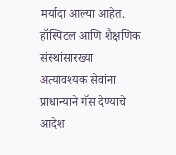मर्यादा आल्या आहेत. हॉस्पिटल आणि शैक्षणिक संस्थांसारख्या अत्यावश्यक सेवांना प्राधान्याने गॅस देण्याचे आदेश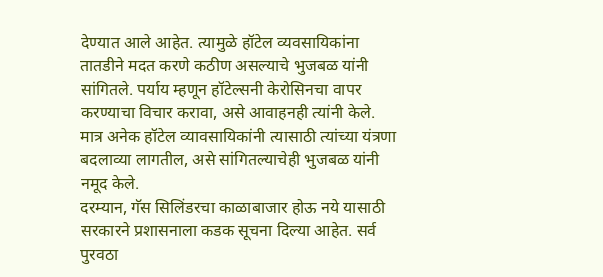देण्यात आले आहेत. त्यामुळे हॉटेल व्यवसायिकांना तातडीने मदत करणे कठीण असल्याचे भुजबळ यांनी सांगितले. पर्याय म्हणून हॉटेल्सनी केरोसिनचा वापर करण्याचा विचार करावा, असे आवाहनही त्यांनी केले. मात्र अनेक हॉटेल व्यावसायिकांनी त्यासाठी त्यांच्या यंत्रणा बदलाव्या लागतील, असे सांगितल्याचेही भुजबळ यांनी नमूद केले.
दरम्यान, गॅस सिलिंडरचा काळाबाजार होऊ नये यासाठी सरकारने प्रशासनाला कडक सूचना दिल्या आहेत. सर्व पुरवठा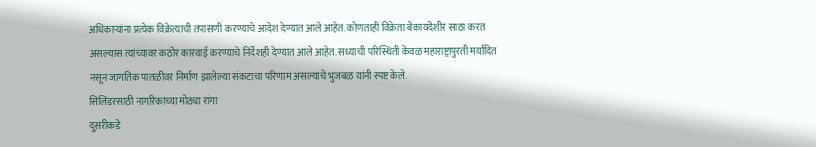अधिकाऱ्यांना प्रत्येक विक्रेत्याची तपासणी करण्याचे आदेश देण्यात आले आहेत. कोणताही विक्रेता बेकायदेशीर साठा करत असल्यास त्यांच्यावर कठोर कारवाई करण्याचे निर्देशही देण्यात आले आहेत. सध्याची परिस्थिती केवळ महाराष्ट्रापुरती मर्यादित नसून जागतिक पातळीवर निर्माण झालेल्या संकटाचा परिणाम असल्याचे भुजबळ यांनी स्पष्ट केले.
सिलिंडरसाठी नागरिकांच्या मोठ्या रांगा
दुसरीकडे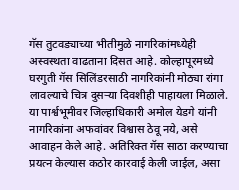गॅस तुटवड्याच्या भीतीमुळे नागरिकांमध्येही अस्वस्थता वाढताना दिसत आहे. कोल्हापूरमध्ये घरगुती गॅस सिलिंडरसाठी नागरिकांनी मोठ्या रांगा लावल्याचे चित्र दुसऱ्या दिवशीही पाहायला मिळाले. या पार्श्वभूमीवर जिल्हाधिकारी अमोल येडगे यांनी नागरिकांना अफवांवर विश्वास ठेवू नये, असे आवाहन केले आहे. अतिरिक्त गॅस साठा करण्याचा प्रयत्न केल्यास कठोर कारवाई केली जाईल, असा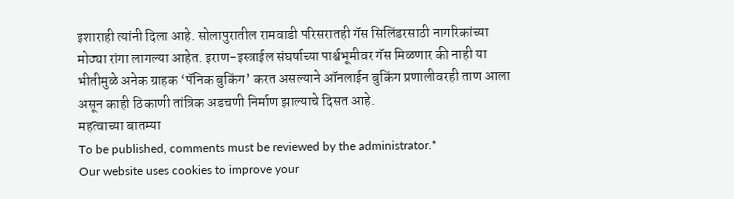इशाराही त्यांनी दिला आहे. सोलापुरातील रामवाडी परिसरातही गॅस सिलिंडरसाठी नागरिकांच्या मोठ्या रांगा लागल्या आहेत. इराण-इस्त्राईल संघर्षाच्या पार्श्वभूमीवर गॅस मिळणार की नाही या भीतीमुळे अनेक ग्राहक ‘पॅनिक बुकिंग’ करत असल्याने ऑनलाईन बुकिंग प्रणालीवरही ताण आला असून काही ठिकाणी तांत्रिक अडचणी निर्माण झाल्याचे दिसत आहे.
महत्वाच्या बातम्या
To be published, comments must be reviewed by the administrator.*
Our website uses cookies to improve your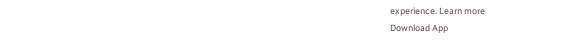experience. Learn more
Download App